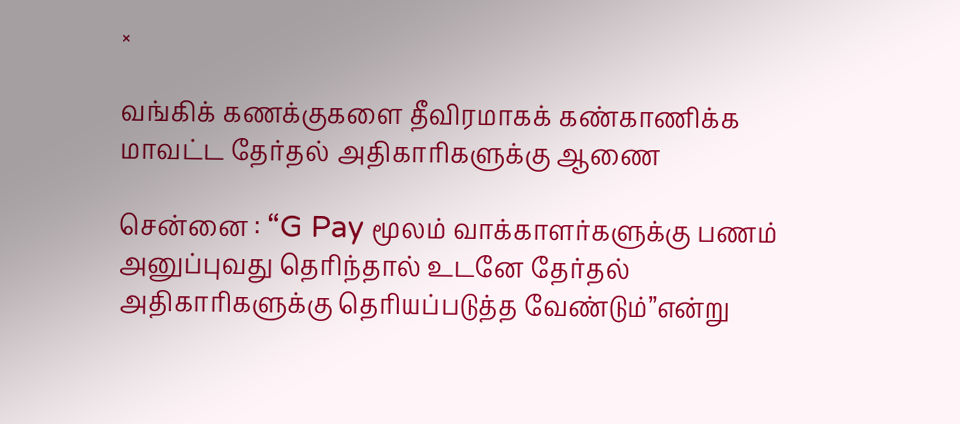×

வங்கிக் கணக்குகளை தீவிரமாகக் கண்காணிக்க மாவட்ட தேர்தல் அதிகாரிகளுக்கு ஆணை

சென்னை : “G Pay மூலம் வாக்காளர்களுக்கு பணம் அனுப்புவது தெரிந்தால் உடனே தேர்தல் அதிகாரிகளுக்கு தெரியப்படுத்த வேண்டும்”என்று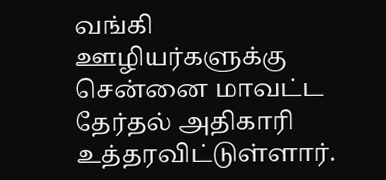வங்கி ஊழியர்களுக்கு சென்னை மாவட்ட தேர்தல் அதிகாரி உத்தரவிட்டுள்ளார்.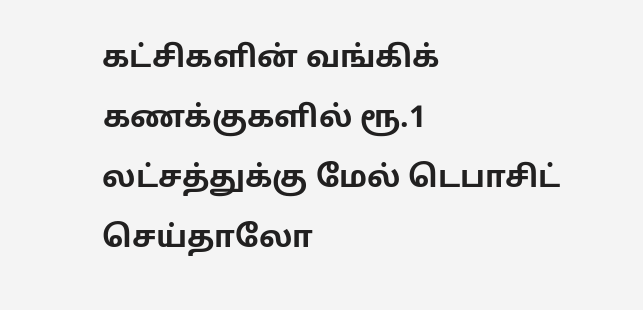கட்சிகளின் வங்கிக் கணக்குகளில் ரூ.1 லட்சத்துக்கு மேல் டெபாசிட் செய்தாலோ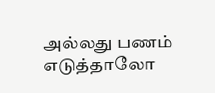அல்லது பணம் எடுத்தாலோ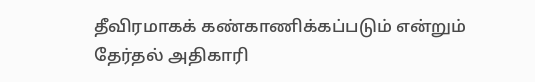தீவிரமாகக் கண்காணிக்கப்படும் என்றும் தேர்தல் அதிகாரி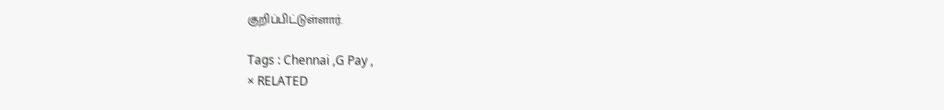குறிப்பிட்டுள்ளார்.

Tags : Chennai ,G Pay ,
× RELATED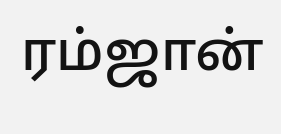ரம்ஜான்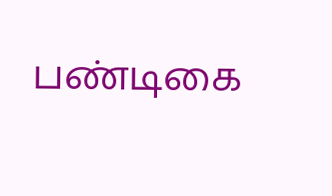பண்டிகை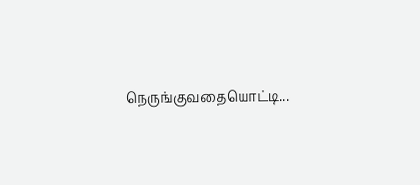நெருங்குவதையொட்டி...